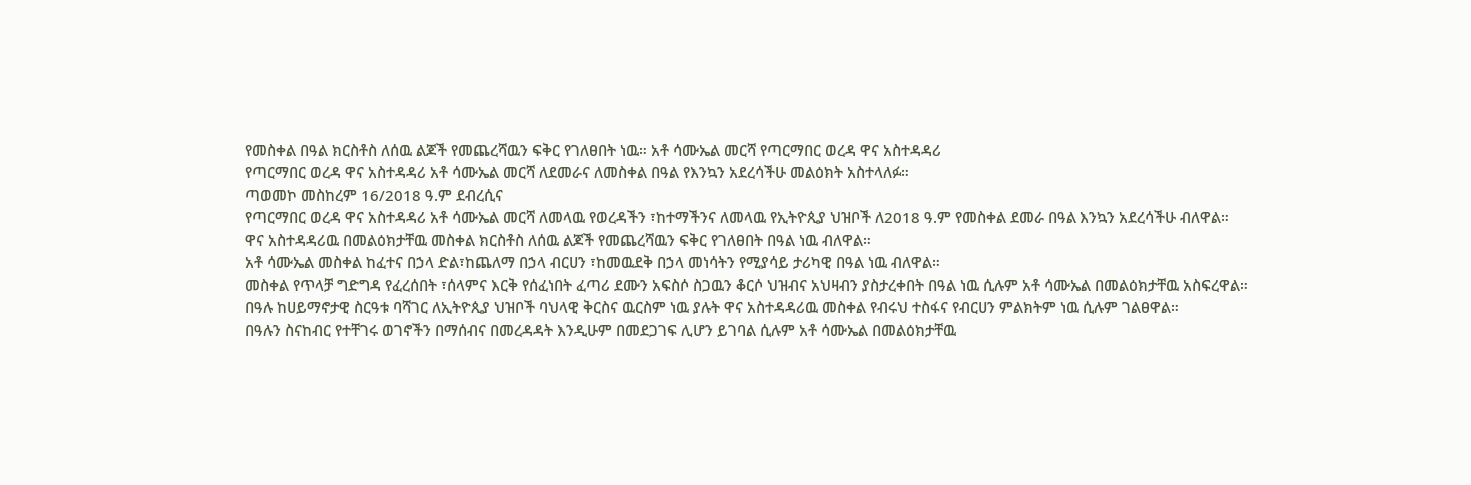የመስቀል በዓል ክርስቶስ ለሰዉ ልጆች የመጨረሻዉን ፍቅር የገለፀበት ነዉ። አቶ ሳሙኤል መርሻ የጣርማበር ወረዳ ዋና አስተዳዳሪ
የጣርማበር ወረዳ ዋና አስተዳዳሪ አቶ ሳሙኤል መርሻ ለደመራና ለመስቀል በዓል የእንኳን አደረሳችሁ መልዕክት አስተላለፉ።
ጣወመኮ መስከረም 16/2018 ዓ.ም ደብረሲና
የጣርማበር ወረዳ ዋና አስተዳዳሪ አቶ ሳሙኤል መርሻ ለመላዉ የወረዳችን ፣ከተማችንና ለመላዉ የኢትዮጲያ ህዝቦች ለ2018 ዓ.ም የመስቀል ደመራ በዓል እንኳን አደረሳችሁ ብለዋል።
ዋና አስተዳዳሪዉ በመልዕክታቸዉ መስቀል ክርስቶስ ለሰዉ ልጆች የመጨረሻዉን ፍቅር የገለፀበት በዓል ነዉ ብለዋል።
አቶ ሳሙኤል መስቀል ከፈተና በኃላ ድል፣ከጨለማ በኃላ ብርሀን ፣ከመዉደቅ በኃላ መነሳትን የሚያሳይ ታሪካዊ በዓል ነዉ ብለዋል።
መስቀል የጥላቻ ግድግዳ የፈረሰበት ፣ሰላምና እርቅ የሰፈነበት ፈጣሪ ደሙን አፍስሶ ስጋዉን ቆርሶ ህዝብና አህዛብን ያስታረቀበት በዓል ነዉ ሲሉም አቶ ሳሙኤል በመልዕክታቸዉ አስፍረዋል።
በዓሉ ከሀይማኖታዊ ስርዓቱ ባሻገር ለኢትዮጲያ ህዝቦች ባህላዊ ቅርስና ዉርስም ነዉ ያሉት ዋና አስተዳዳሪዉ መስቀል የብሩህ ተስፋና የብርሀን ምልክትም ነዉ ሲሉም ገልፀዋል።
በዓሉን ስናከብር የተቸገሩ ወገኖችን በማሰብና በመረዳዳት እንዲሁም በመደጋገፍ ሊሆን ይገባል ሲሉም አቶ ሳሙኤል በመልዕክታቸዉ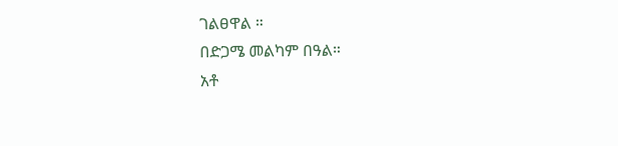ገልፀዋል ።
በድጋሜ መልካም በዓል።
አቶ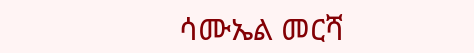ሳሙኤል መርሻ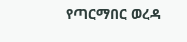የጣርማበር ወረዳ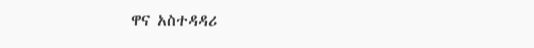ዋና አስተዳዳሪ